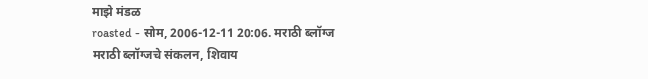माझे मंडळ
roasted - सोम, 2006-12-11 20:06. मराठी ब्लॉग्ज
मराठी ब्लॉग्जचे संकलन, शिवाय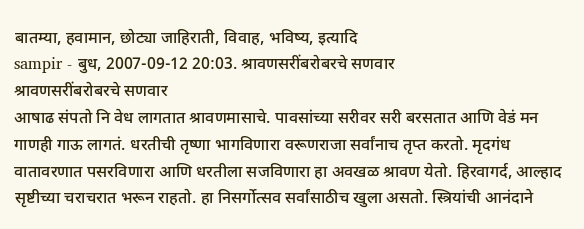बातम्या, हवामान, छोट्या जाहिराती, विवाह, भविष्य, इत्यादि
sampir - बुध, 2007-09-12 20:03. श्रावणसरींबरोबरचे सणवार
श्रावणसरींबरोबरचे सणवार
आषाढ संपतो नि वेध लागतात श्रावणमासाचे. पावसांच्या सरीवर सरी बरसतात आणि वेडं मन गाणही गाऊ लागतं. धरतीची तृष्णा भागविणारा वरूणराजा सर्वांनाच तृप्त करतो. मृदगंध वातावरणात पसरविणारा आणि धरतीला सजविणारा हा अवखळ श्रावण येतो. हिरवागर्द, आल्हाद सृष्टीच्या चराचरात भरून राहतो. हा निसर्गोत्सव सर्वांसाठीच खुला असतो. स्त्रियांची आनंदाने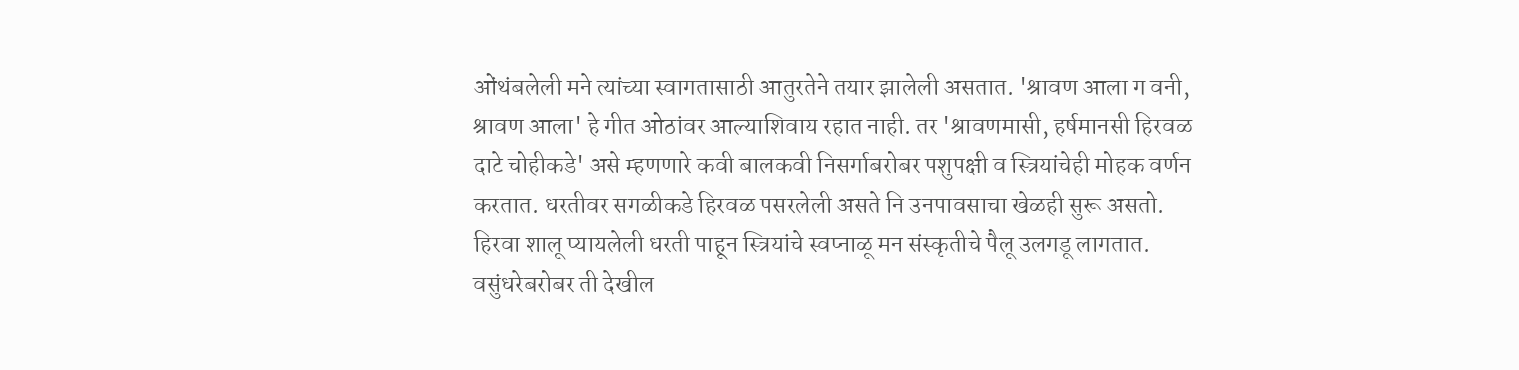ओंथंबलेली मने त्यांच्या स्वागतासाठी आतुरतेने तयार झालेली असतात. 'श्रावण आला ग वनी, श्रावण आला' हे गीत ओठांवर आल्याशिवाय रहात नाही. तर 'श्रावणमासी, हर्षमानसी हिरवळ दाटे चोहीकडे' असे म्हणणारे कवी बालकवी निसर्गाबरोबर पशुपक्षी व स्त्रियांचेही मोहक वर्णन करतात. धरतीवर सगळीकडे हिरवळ पसरलेली असते नि उनपावसाचा खेळही सुरू असतो. हिरवा शालू प्यायलेली धरती पाहून स्त्रियांचे स्वप्नाळू मन संस्कृतीचे पैलू उलगडू लागतात. वसुंधरेबरोबर ती देखील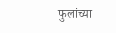फुलांच्या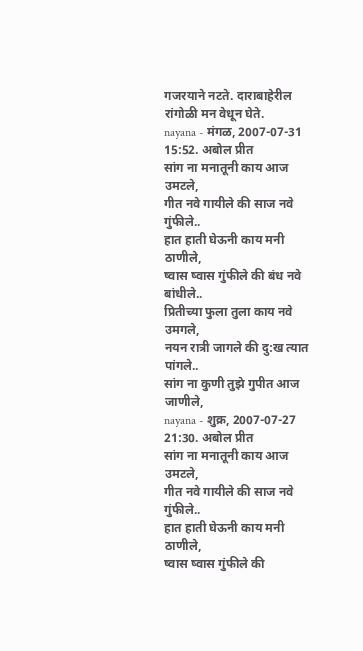गजरयाने नटते. दाराबाहेरील रांगोळी मन वेधून घेते.
nayana - मंगळ, 2007-07-31 15:52. अबोल प्रीत
सांग ना मनातूनी काय आज उमटले,
गीत नवे गायीले की साज नवे गुंफीले..
हात हाती घेऊनी काय मनी ठाणीले,
ष्वास ष्वास गुंफीले की बंध नवे बांधीले..
प्रितीच्या फुला तुला काय नवे उमगले,
नयन रात्री जागले की दु:ख त्यात पांगले..
सांग ना कुणी तुझे गुपीत आज जाणीले,
nayana - शुक्र, 2007-07-27 21:30. अबोल प्रीत
सांग ना मनातूनी काय आज उमटले,
गीत नवे गायीले की साज नवे गुंफीले..
हात हाती घेऊनी काय मनी ठाणीले,
ष्वास ष्वास गुंफीले की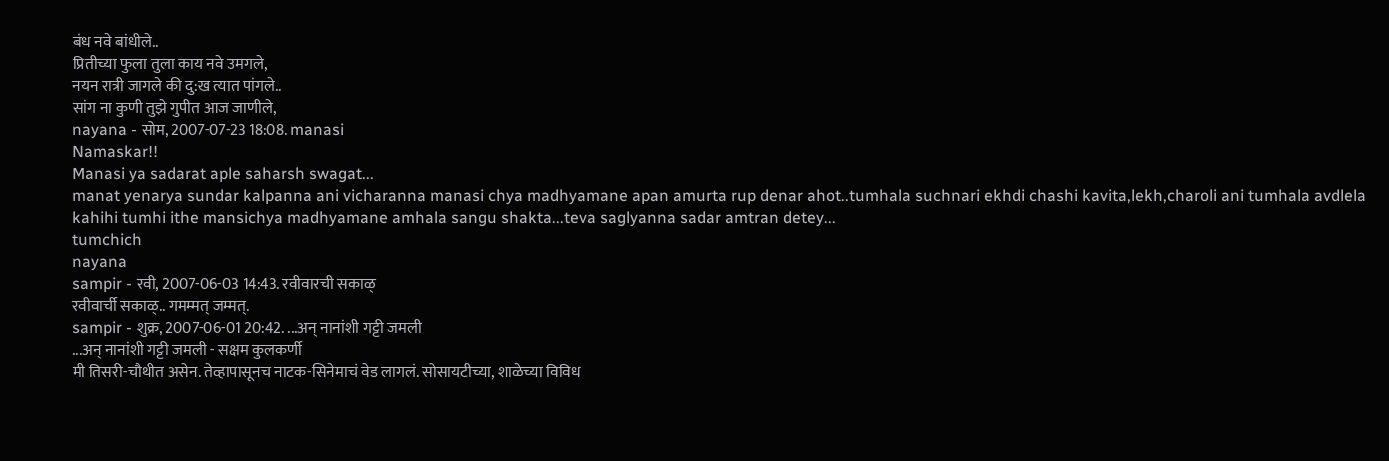बंध नवे बांधीले..
प्रितीच्या फुला तुला काय नवे उमगले,
नयन रात्री जागले की दु:ख त्यात पांगले..
सांग ना कुणी तुझे गुपीत आज जाणीले,
nayana - सोम, 2007-07-23 18:08. manasi
Namaskar!!
Manasi ya sadarat aple saharsh swagat...
manat yenarya sundar kalpanna ani vicharanna manasi chya madhyamane apan amurta rup denar ahot..tumhala suchnari ekhdi chashi kavita,lekh,charoli ani tumhala avdlela kahihi tumhi ithe mansichya madhyamane amhala sangu shakta...teva saglyanna sadar amtran detey...
tumchich
nayana
sampir - रवी, 2007-06-03 14:43. रवीवारची सकाळ्
रवीवार्ची सकाळ्.. गमम्मत् जम्मत्.
sampir - शुक्र, 2007-06-01 20:42. ...अन् नानांशी गट्टी जमली
...अन् नानांशी गट्टी जमली - सक्षम कुलकर्णी
मी तिसरी-चौथीत असेन. तेव्हापासूनच नाटक-सिनेमाचं वेड लागलं. सोसायटीच्या, शाळेच्या विविध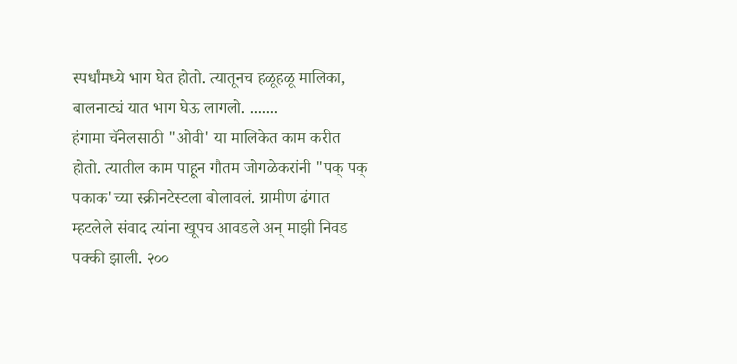स्पर्धांमध्ये भाग घेत होतो. त्यातूनच हळूहळू मालिका, बालनाट्यं यात भाग घेऊ लागलो. .......
हंगामा चॅनेलसाठी "ओवी' या मालिकेत काम करीत होतो. त्यातील काम पाहून गौतम जोगळेकरांनी "पक् पक् पकाक'च्या स्क्रीनटेस्टला बोलावलं. ग्रामीण ढंगात म्हटलेले संवाद त्यांना खूपच आवडले अन् माझी निवड पक्की झाली. २००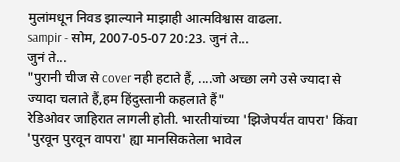मुलांमधून निवड झाल्याने माझाही आत्मविश्वास वाढला.
sampir - सोम, 2007-05-07 20:23. जुनं ते...
जुनं ते...
"पुरानी चीज से cover नही हटाते हैं, ....जो अच्छा लगे उसे ज्यादा से ज्यादा चलाते हैं,हम हिंदुस्तानी कहलाते हैं"
रेडिओवर जाहिरात लागली होती. भारतीयांच्या 'झिजेपर्यंत वापरा' किंवा 'पुरवून पुरवून वापरा' ह्या मानसिकतेला भावेल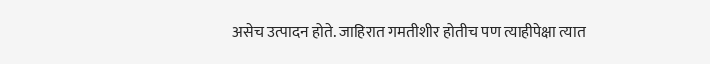असेच उत्पादन होते. जाहिरात गमतीशीर होतीच पण त्याहीपेक्षा त्यात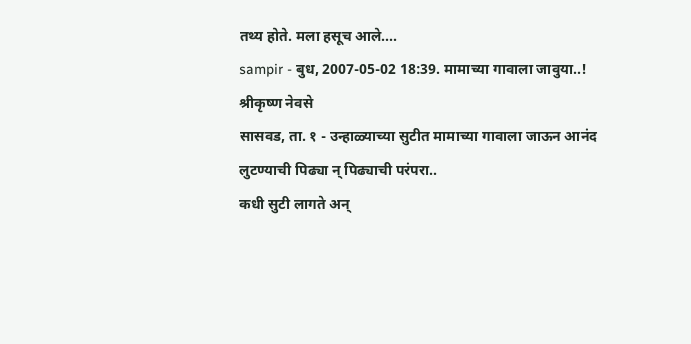तथ्य होते. मला हसूच आले....
sampir - बुध, 2007-05-02 18:39. मामाच्या गावाला जावुया..!
श्रीकृष्ण नेवसे
सासवड, ता. १ - उन्हाळ्याच्या सुटीत मामाच्या गावाला जाऊन आनंद लुटण्याची पिढ्या न् पिढ्याची परंपरा..
कधी सुटी लागते अन्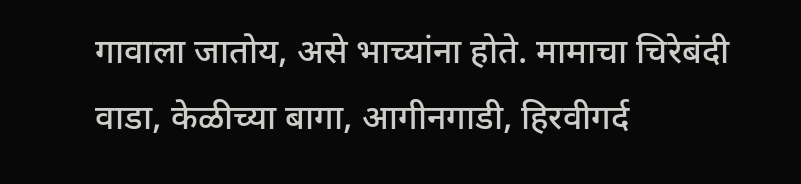गावाला जातोय, असे भाच्यांना होते. मामाचा चिरेबंदी वाडा, केळीच्या बागा, आगीनगाडी, हिरवीगर्द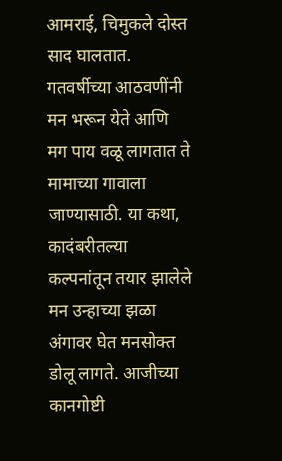आमराई, चिमुकले दोस्त साद घालतात. गतवर्षीच्या आठवणींनी मन भरून येते आणि मग पाय वळू लागतात ते मामाच्या गावाला जाण्यासाठी. या कथा, कादंबरीतल्या कल्पनांतून तयार झालेले मन उन्हाच्या झळा अंगावर घेत मनसोक्त डोलू लागते. आजीच्या कानगोष्टी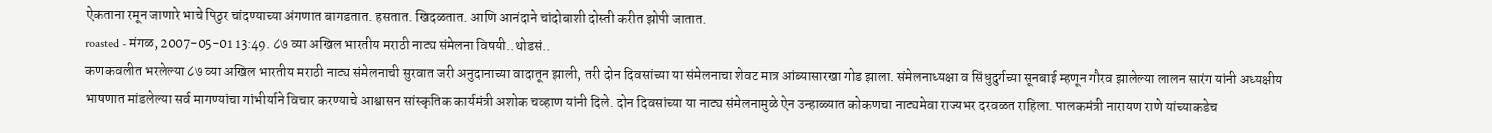ऐकताना रमून जाणारे भाचे पिठुर चांदण्याच्या अंगणात बागडतात. हसतात. खिदळतात. आणि आनंदाने चांदोबाशी दोस्ती करीत झोपी जातात.
roasted - मंगळ, 2007-05-01 13:49. ८७ व्या अखिल भारतीय मराठी नाट्य संमेलना विषयी..थोडसं..
कणकवलीत भरलेल्या ८७ व्या अखिल भारतीय मराठी नाट्य संमेलनाची सुरवात जरी अनुदानाच्या वादातून झाली, तरी दोन दिवसांच्या या संमेलनाचा शेवट मात्र आंब्यासारखा गोड झाला. संमेलनाध्यक्षा व सिंधुदुर्गच्या सूनबाई म्हणून गौरव झालेल्या लालन सारंग यांनी अध्यक्षीय भाषणात मांडलेल्या सर्व मागण्यांचा गांभीर्याने विचार करण्याचे आश्वासन सांस्कृतिक कार्यमंत्री अशोक चव्हाण यांनी दिले. दोन दिवसांच्या या नाट्य संमेलनामुळे ऐन उन्हाळ्यात कोकणचा नाट्यमेवा राज्यभर दरवळत राहिला. पालकमंत्री नारायण राणे यांच्याकडेच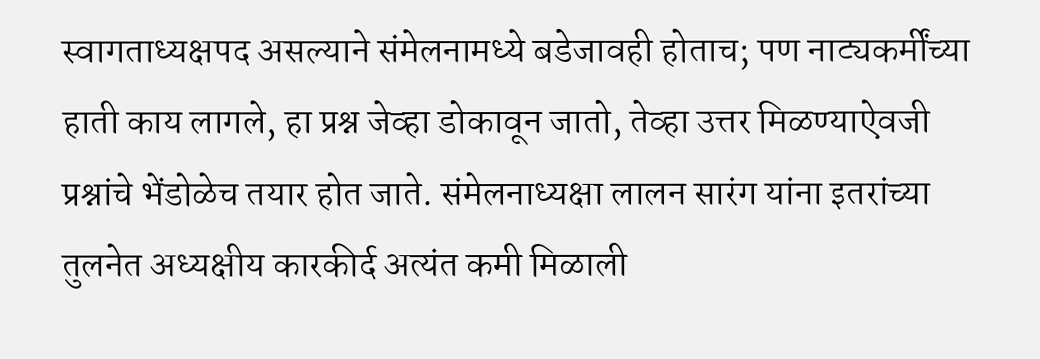स्वागताध्यक्षपद असल्याने संमेलनामध्ये बडेजावही होताच; पण नाट्यकर्मींच्या हाती काय लागले, हा प्रश्न जेव्हा डोकावून जातो, तेव्हा उत्तर मिळण्याऐवजी प्रश्नांचे भेंडोळेच तयार होत जाते. संमेलनाध्यक्षा लालन सारंग यांना इतरांच्या तुलनेत अध्यक्षीय कारकीर्द अत्यंत कमी मिळाली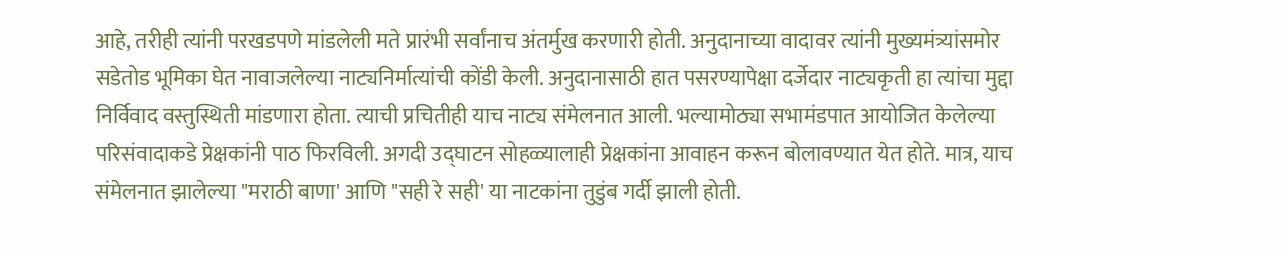आहे, तरीही त्यांनी परखडपणे मांडलेली मते प्रारंभी सर्वांनाच अंतर्मुख करणारी होती. अनुदानाच्या वादावर त्यांनी मुख्यमंत्र्यांसमोर सडेतोड भूमिका घेत नावाजलेल्या नाट्यनिर्मात्यांची कोंडी केली. अनुदानासाठी हात पसरण्यापेक्षा दर्जेदार नाट्यकृती हा त्यांचा मुद्दा निर्विवाद वस्तुस्थिती मांडणारा होता. त्याची प्रचितीही याच नाट्य संमेलनात आली. भल्यामोठ्या सभामंडपात आयोजित केलेल्या परिसंवादाकडे प्रेक्षकांनी पाठ फिरविली. अगदी उद्घाटन सोहळ्यालाही प्रेक्षकांना आवाहन करून बोलावण्यात येत होते. मात्र, याच संमेलनात झालेल्या "मराठी बाणा' आणि "सही रे सही' या नाटकांना तुडुंब गर्दी झाली होती.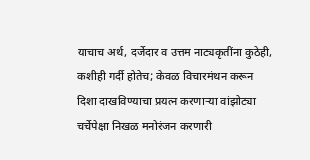याचाच अर्थ, दर्जेदार व उत्तम नाट्यकृतींना कुठेही, कशीही गर्दी होतेच; केवळ विचारमंथन करून दिशा दाखविण्याचा प्रयत्न करणाऱ्या वांझोट्या चर्चेपेक्षा निखळ मनोरंजन करणारी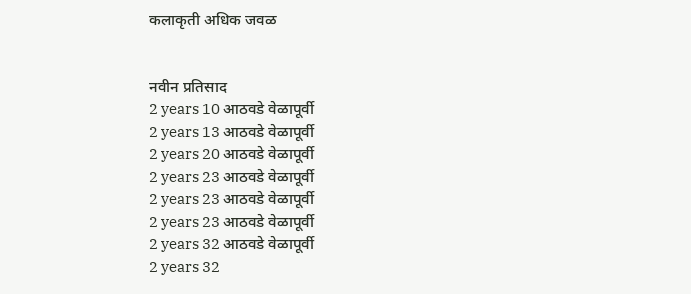कलाकृती अधिक जवळ


नवीन प्रतिसाद
2 years 10 आठवडे वेळापूर्वी
2 years 13 आठवडे वेळापूर्वी
2 years 20 आठवडे वेळापूर्वी
2 years 23 आठवडे वेळापूर्वी
2 years 23 आठवडे वेळापूर्वी
2 years 23 आठवडे वेळापूर्वी
2 years 32 आठवडे वेळापूर्वी
2 years 32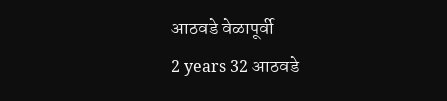आठवडे वेळापूर्वी
2 years 32 आठवडे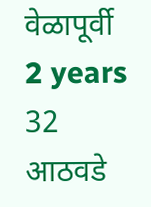वेळापूर्वी
2 years 32 आठवडे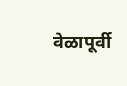वेळापूर्वी